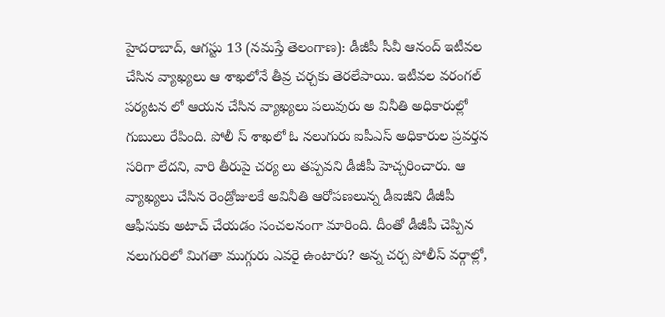హైదరాబాద్, ఆగస్టు 13 (నమస్తే తెలంగాణ): డీజీపీ సీవీ ఆనంద్ ఇటీవల చేసిన వ్యాఖ్యలు ఆ శాఖలోనే తీవ్ర చర్చకు తెరలేపాయి. ఇటీవల వరంగల్ పర్యటన లో ఆయన చేసిన వ్యాఖ్యలు పలువురు అ వినీతి అధికారుల్లో గుబులు రేపింది. పోలీ స్ శాఖలో ఓ నలుగురు ఐపీఎస్ అధికారుల ప్రవర్తన సరిగా లేదని, వారి తీరుపై చర్య లు తప్పవని డీజీపీ హెచ్చరించారు. ఆ వ్యాఖ్యలు చేసిన రెండ్రోజులకే అవినీతి ఆరోపణలున్న డీఐజీని డీజీపీ ఆఫీసుకు అటాచ్ చేయడం సంచలనంగా మారింది. దీంతో డీజీపీ చెప్పిన నలుగురిలో మిగతా ముగ్గురు ఎవరై ఉంటారు? అన్న చర్చ పోలీస్ వర్గాల్లో,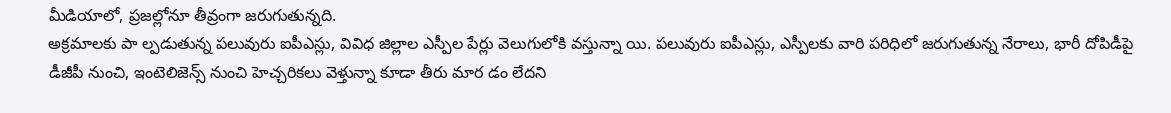మీడియాలో, ప్రజల్లోనూ తీవ్రంగా జరుగుతున్నది.
అక్రమాలకు పా ల్పడుతున్న పలువురు ఐపీఎస్లు, వివిధ జిల్లాల ఎస్పీల పేర్లు వెలుగులోకి వస్తున్నా యి. పలువురు ఐపీఎస్లు, ఎస్పీలకు వారి పరిధిలో జరుగుతున్న నేరాలు, భారీ దోపిడీపై డీజీపీ నుంచి, ఇంటెలిజెన్స్ నుంచి హెచ్చరికలు వెళ్తున్నా కూడా తీరు మార డం లేదని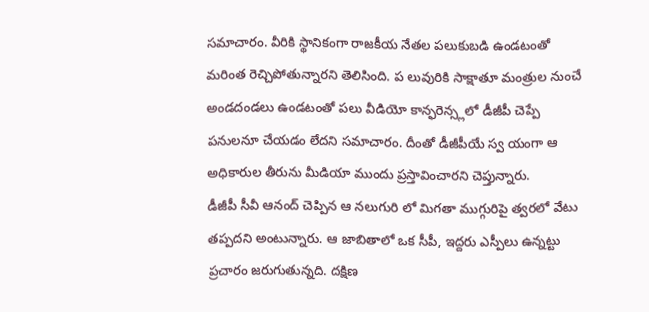సమాచారం. వీరికి స్థానికంగా రాజకీయ నేతల పలుకుబడి ఉండటంతో మరింత రెచ్చిపోతున్నారని తెలిసింది. ప లువురికి సాక్షాతూ మంత్రుల నుంచే అండదండలు ఉండటంతో పలు వీడియో కాన్ఫరెన్స్లలో డీజీపీ చెప్పే పనులనూ చేయడం లేదని సమాచారం. దీంతో డీజీపీయే స్వ యంగా ఆ అధికారుల తీరును మీడియా ముందు ప్రస్తావించారని చెప్తున్నారు.
డీజీపీ సీవీ ఆనంద్ చెప్పిన ఆ నలుగురి లో మిగతా ముగ్గురిపై త్వరలో వేటు తప్పదని అంటున్నారు. ఆ జాబితాలో ఒక సీపీ, ఇద్దరు ఎస్పీలు ఉన్నట్టు ప్రచారం జరుగుతున్నది. దక్షిణ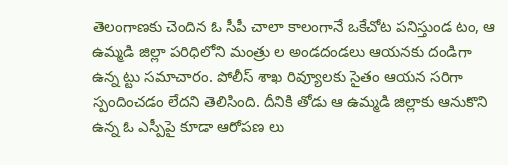తెలంగాణకు చెందిన ఓ సీపీ చాలా కాలంగానే ఒకేచోట పనిస్తుండ టం, ఆ ఉమ్మడి జిల్లా పరిధిలోని మంత్రు ల అండదండలు ఆయనకు దండిగా ఉన్న ట్టు సమాచారం. పోలీస్ శాఖ రివ్యూలకు సైతం ఆయన సరిగా స్పందించడం లేదని తెలిసింది. దీనికి తోడు ఆ ఉమ్మడి జిల్లాకు ఆనుకొని ఉన్న ఓ ఎస్పీపై కూడా ఆరోపణ లు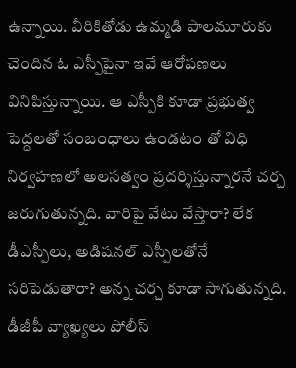ఉన్నాయి. వీరికితోడు ఉమ్మడి పాలమూరుకు చెందిన ఓ ఎస్పీపైనా ఇవే ఆరోపణలు వినిపిస్తున్నాయి. ఆ ఎస్పీకి కూడా ప్రభుత్వ పెద్దలతో సంబంధాలు ఉండటం తో విధి నిర్వహణలో అలసత్వం ప్రదర్శిస్తున్నారనే చర్చ జరుగుతున్నది. వారిపై వేటు వేస్తారా? లేక డీఎస్పీలు, అడిషనల్ ఎస్పీలతోనే సరిపెడుతారా? అన్న చర్చ కూడా సాగుతున్నది. డీజీపీ వ్యాఖ్యలు పోలీస్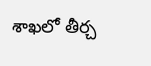శాఖలో తీర్చ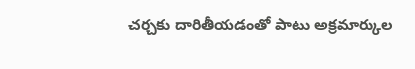చర్చకు దారితీయడంతో పాటు అక్రమార్కుల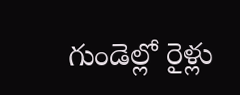గుండెల్లో రైళ్లు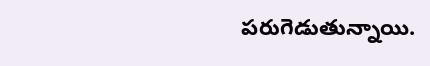పరుగెడుతున్నాయి.